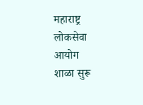महाराष्ट्र लोकसेवा आयोग
शाळा सुरू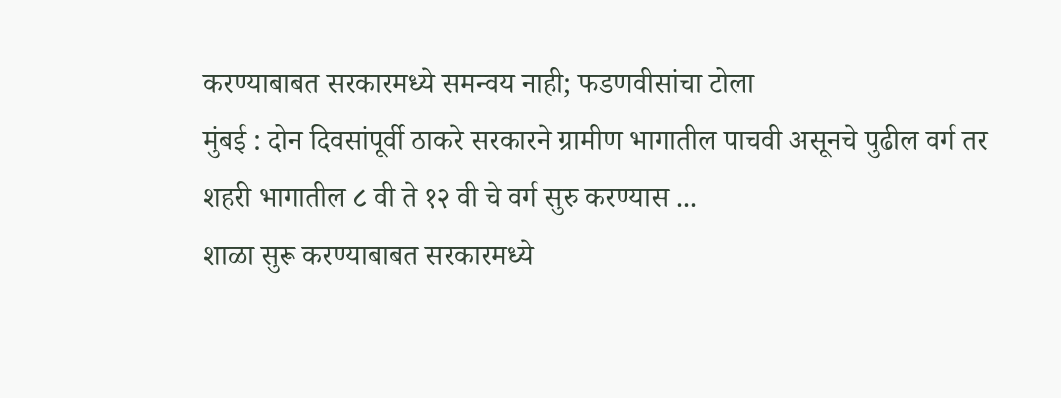करण्याबाबत सरकारमध्ये समन्वय नाही; फडणवीसांचा टोला
मुंबई : दोन दिवसांपूर्वी ठाकरे सरकारने ग्रामीण भागातील पाचवी असूनचे पुढील वर्ग तर शहरी भागातील ८ वी ते १२ वी चे वर्ग सुरु करण्यास ...
शाळा सुरू करण्याबाबत सरकारमध्ये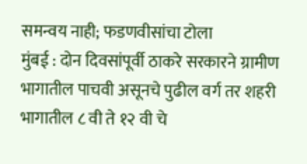समन्वय नाही; फडणवीसांचा टोला
मुंबई : दोन दिवसांपूर्वी ठाकरे सरकारने ग्रामीण भागातील पाचवी असूनचे पुढील वर्ग तर शहरी भागातील ८ वी ते १२ वी चे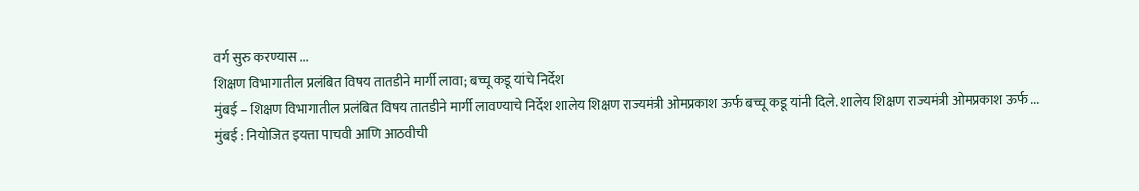वर्ग सुरु करण्यास ...
शिक्षण विभागातील प्रलंबित विषय तातडीने मार्गी लावा; बच्चू कडू यांचे निर्देश
मुंबई – शिक्षण विभागातील प्रलंबित विषय तातडीने मार्गी लावण्याचे निर्देश शालेय शिक्षण राज्यमंत्री ओमप्रकाश ऊर्फ बच्चू कडू यांनी दिले. शालेय शिक्षण राज्यमंत्री ओमप्रकाश ऊर्फ ...
मुंबई : नियोजित इयत्ता पाचवी आणि आठवीची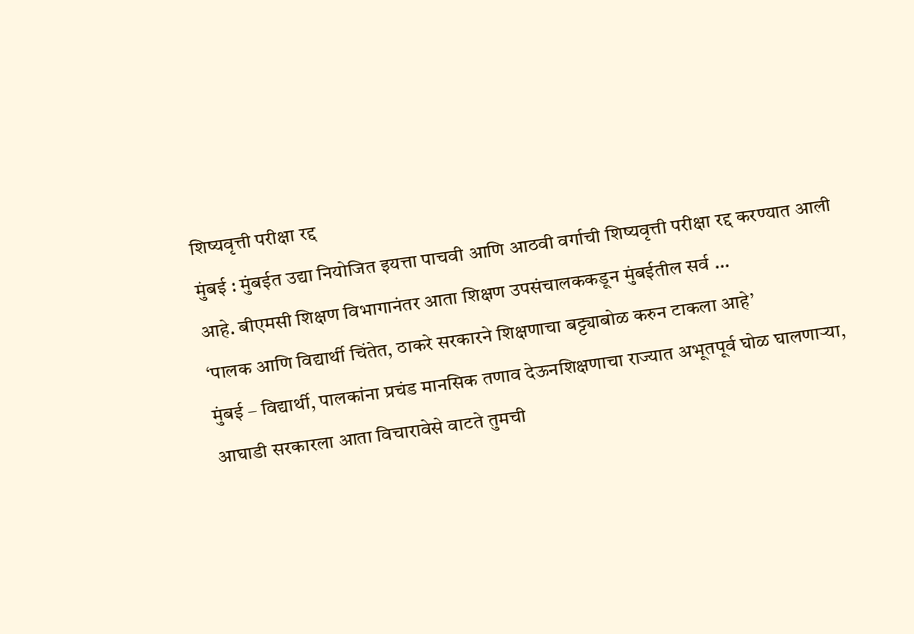शिष्यवृत्ती परीक्षा रद्द
मुंबई : मुंबईत उद्या नियोजित इयत्ता पाचवी आणि आठवी वर्गाची शिष्यवृत्ती परीक्षा रद्द करण्यात आली आहे. बीएमसी शिक्षण विभागानंतर आता शिक्षण उपसंचालककडून मुंबईतील सर्व ...
‘पालक आणि विद्यार्थी चिंतेत, ठाकरे सरकारने शिक्षणाचा बट्ट्याबोळ करुन टाकला आहे’
मुंबई – विद्यार्थी, पालकांना प्रचंड मानसिक तणाव देऊनशिक्षणाचा राज्यात अभूतपूर्व घोळ घालणाऱ्या, आघाडी सरकारला आता विचारावेसे वाटते तुमची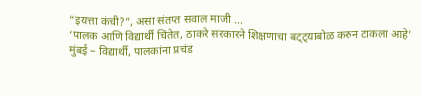“इयत्ता कंची?”, असा संतप्त सवाल माजी ...
‘पालक आणि विद्यार्थी चिंतेत, ठाकरे सरकारने शिक्षणाचा बट्ट्याबोळ करुन टाकला आहे’
मुंबई – विद्यार्थी, पालकांना प्रचंड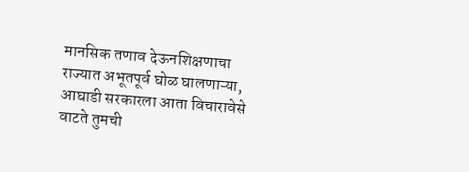मानसिक तणाव देऊनशिक्षणाचा राज्यात अभूतपूर्व घोळ घालणाऱ्या, आघाडी सरकारला आता विचारावेसे वाटते तुमची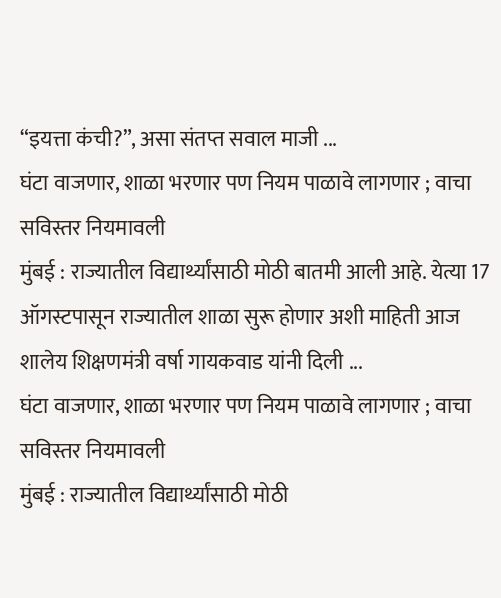“इयत्ता कंची?”, असा संतप्त सवाल माजी ...
घंटा वाजणार, शाळा भरणार पण नियम पाळावे लागणार ; वाचा सविस्तर नियमावली
मुंबई : राज्यातील विद्यार्थ्यांसाठी मोठी बातमी आली आहे. येत्या 17 ऑगस्टपासून राज्यातील शाळा सुरू होणार अशी माहिती आज शालेय शिक्षणमंत्री वर्षा गायकवाड यांनी दिली ...
घंटा वाजणार, शाळा भरणार पण नियम पाळावे लागणार ; वाचा सविस्तर नियमावली
मुंबई : राज्यातील विद्यार्थ्यांसाठी मोठी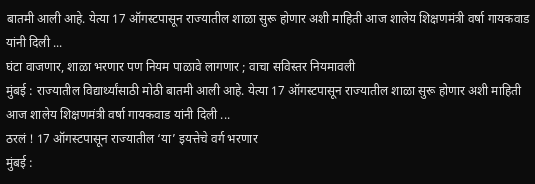बातमी आली आहे. येत्या 17 ऑगस्टपासून राज्यातील शाळा सुरू होणार अशी माहिती आज शालेय शिक्षणमंत्री वर्षा गायकवाड यांनी दिली ...
घंटा वाजणार, शाळा भरणार पण नियम पाळावे लागणार ; वाचा सविस्तर नियमावली
मुंबई : राज्यातील विद्यार्थ्यांसाठी मोठी बातमी आली आहे. येत्या 17 ऑगस्टपासून राज्यातील शाळा सुरू होणार अशी माहिती आज शालेय शिक्षणमंत्री वर्षा गायकवाड यांनी दिली ...
ठरलं ! 17 ऑगस्टपासून राज्यातील ‘या’ इयत्तेचे वर्ग भरणार
मुंबई :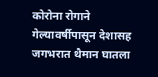कोरोना रोगाने गेल्यावर्षीपासून देशासह जगभरात थैमान घातला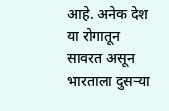आहे. अनेक देश या रोगातून सावरत असून भारताला दुसऱ्या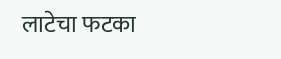लाटेचा फटका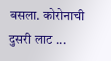बसला. कोरोनाची दुसरी लाट ...